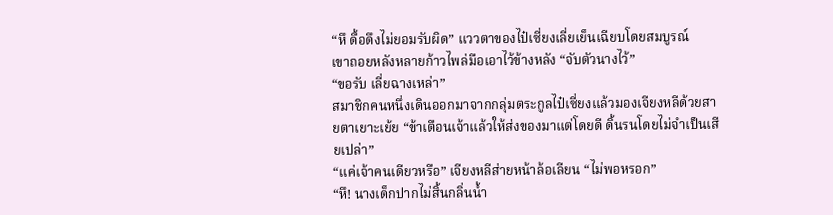“หึ ดื้อดึงไม่ยอมรับผิด” แววตาของไป๋เซี่ยงเลี่ยเย็นเฉียบโดยสมบูรณ์
เขาถอยหลังหลายก้าวไพล่มือเอาไว้ข้างหลัง “จับตัวนางไว้”
“ขอรับ เลี่ยฉางเหล่า”
สมาชิกคนหนึ่งเดินออกมาจากกลุ่มตระกูลไป๋เซี่ยงแล้วมองเจียงหลีด้วยสายตาเยาะเย้ย “ข้าเตือนเจ้าแล้วให้ส่งของมาแต่โดยดี ดิ้นรนโดยไม่จำเป็นเสียเปล่า”
“แค่เจ้าคนเดียวหรือ” เจียงหลีส่ายหน้าล้อเลียน “ไม่พอหรอก”
“หึ! นางเด็กปากไม่สิ้นกลิ่นน้ำ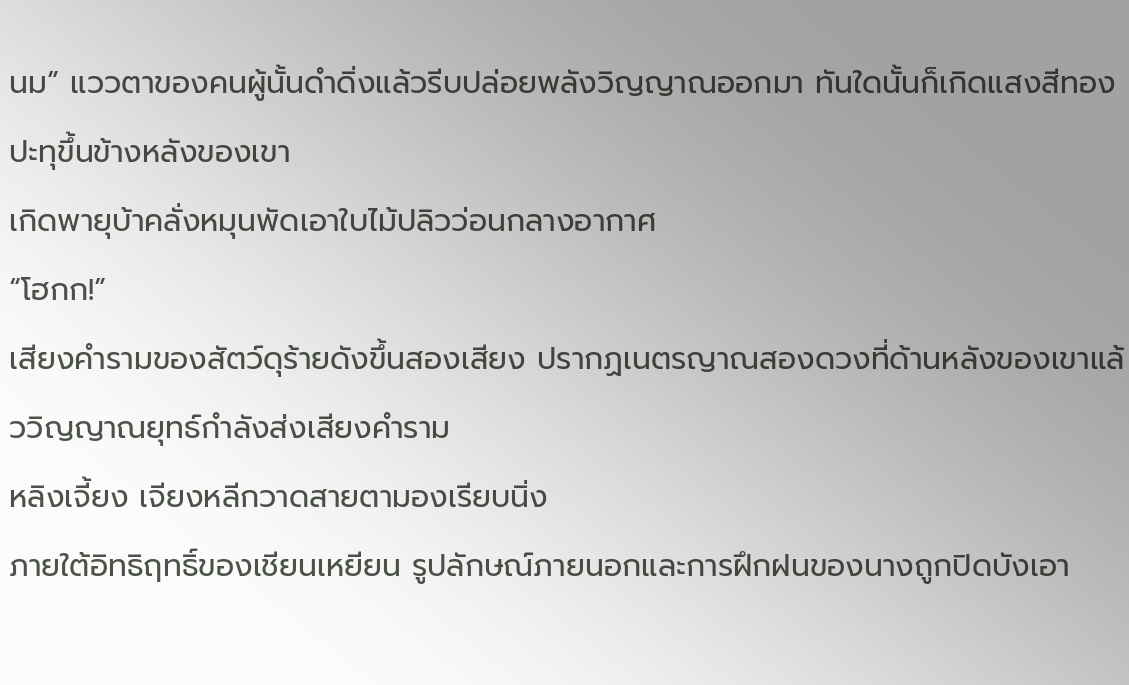นม” แววตาของคนผู้นั้นดำดิ่งแล้วรีบปล่อยพลังวิญญาณออกมา ทันใดนั้นก็เกิดแสงสีทองปะทุขึ้นข้างหลังของเขา
เกิดพายุบ้าคลั่งหมุนพัดเอาใบไม้ปลิวว่อนกลางอากาศ
“โฮกก!”
เสียงคำรามของสัตว์ดุร้ายดังขึ้นสองเสียง ปรากฏเนตรญาณสองดวงที่ด้านหลังของเขาแล้ววิญญาณยุทธ์กำลังส่งเสียงคำราม
หลิงเจี้ยง เจียงหลีกวาดสายตามองเรียบนิ่ง
ภายใต้อิทธิฤทธิ์ของเชียนเหยียน รูปลักษณ์ภายนอกและการฝึกฝนของนางถูกปิดบังเอา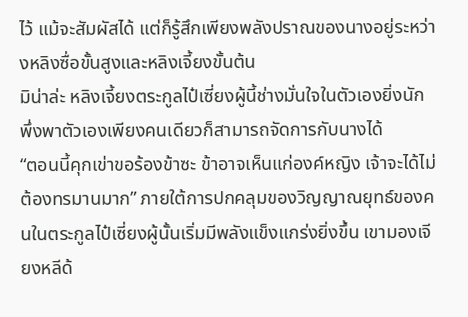ไว้ แม้จะสัมผัสได้ แต่ก็รู้สึกเพียงพลังปราณของนางอยู่ระหว่างหลิงซื่อขั้นสูงและหลิงเจี้ยงขั้นต้น
มิน่าล่ะ หลิงเจี้ยงตระกูลไป๋เซี่ยงผู้นี้ช่างมั่นใจในตัวเองยิ่งนัก พึ่งพาตัวเองเพียงคนเดียวก็สามารถจัดการกับนางได้
“ตอนนี้คุกเข่าขอร้องข้าซะ ข้าอาจเห็นแก่องค์หญิง เจ้าจะได้ไม่ต้องทรมานมาก” ภายใต้การปกคลุมของวิญญาณยุทธ์ของคนในตระกูลไป๋เซี่ยงผู้นั้นเริ่มมีพลังแข็งแกร่งยิ่งขึ้น เขามองเจียงหลีด้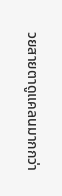วยสายตาดูแคลนมากกว่า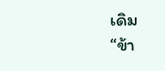เดิม
“ข้า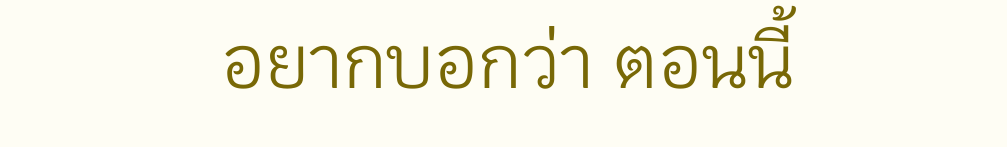อยากบอกว่า ตอนนี้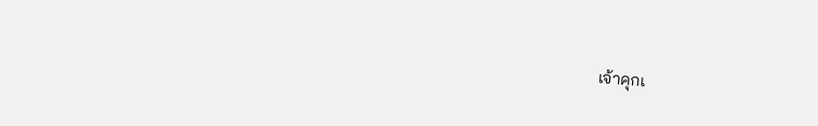เจ้าคุกเ